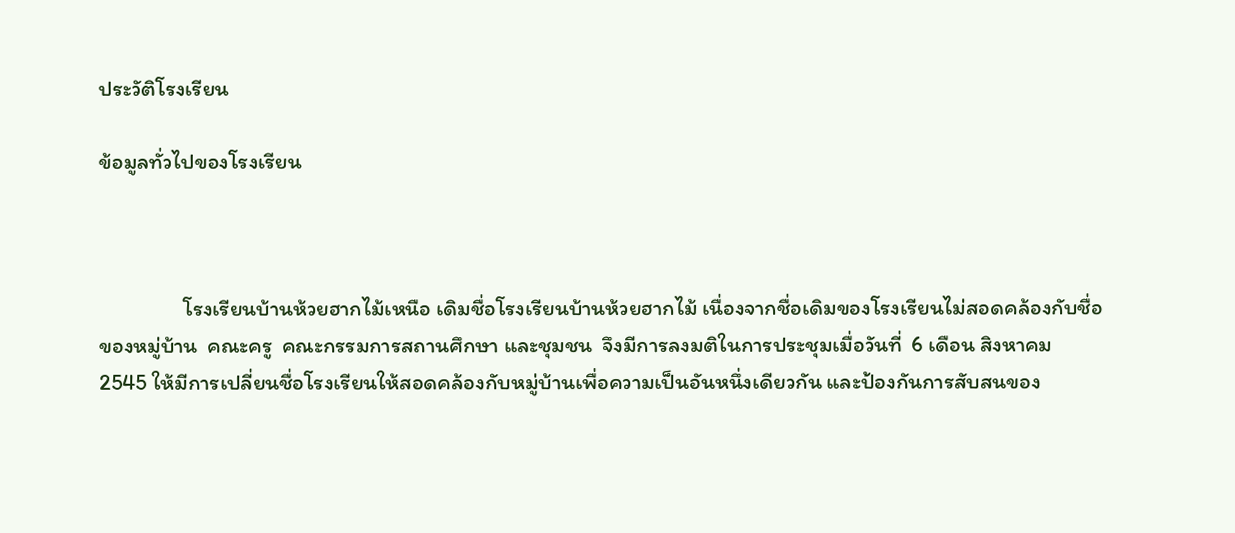ประวัติโรงเรียน

ข้อมูลทั่วไปของโรงเรียน



                 โรงเรียนบ้านห้วยฮากไม้เหนือ เดิมชื่อโรงเรียนบ้านห้วยฮากไม้ เนื่องจากชื่อเดิมของโรงเรียนไม่สอดคล้องกับชื่อของหมู่บ้าน  คณะครู  คณะกรรมการสถานศึกษา และชุมชน  จึงมีการลงมติในการประชุมเมื่อวันที่  6 เดือน สิงหาคม  2545 ให้มีการเปลี่ยนชื่อโรงเรียนให้สอดคล้องกับหมู่บ้านเพื่อความเป็นอันหนึ่งเดียวกัน และป้องกันการสับสนของ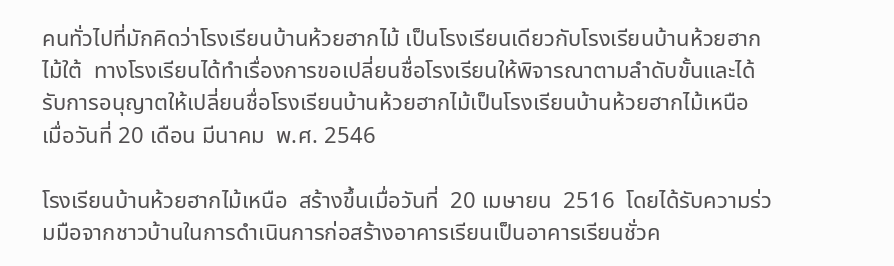คนทั่วไปที่มักคิดว่าโรงเรียนบ้านห้วยฮากไม้ เป็นโรงเรียนเดียวกับโรงเรียนบ้านห้วยฮากไม้ใต้  ทางโรงเรียนได้ทำเรื่องการขอเปลี่ยนชื่อโรงเรียนให้พิจารณาตามลำดับขั้นและได้รับการอนุญาตให้เปลี่ยนชื่อโรงเรียนบ้านห้วยฮากไม้เป็นโรงเรียนบ้านห้วยฮากไม้เหนือ   เมื่อวันที่ 20 เดือน มีนาคม  พ.ศ. 2546

โรงเรียนบ้านห้วยฮากไม้เหนือ  สร้างขึ้นเมื่อวันที่  20 เมษายน  2516  โดยได้รับความร่วมมือจากชาวบ้านในการดำเนินการก่อสร้างอาคารเรียนเป็นอาคารเรียนชั่วค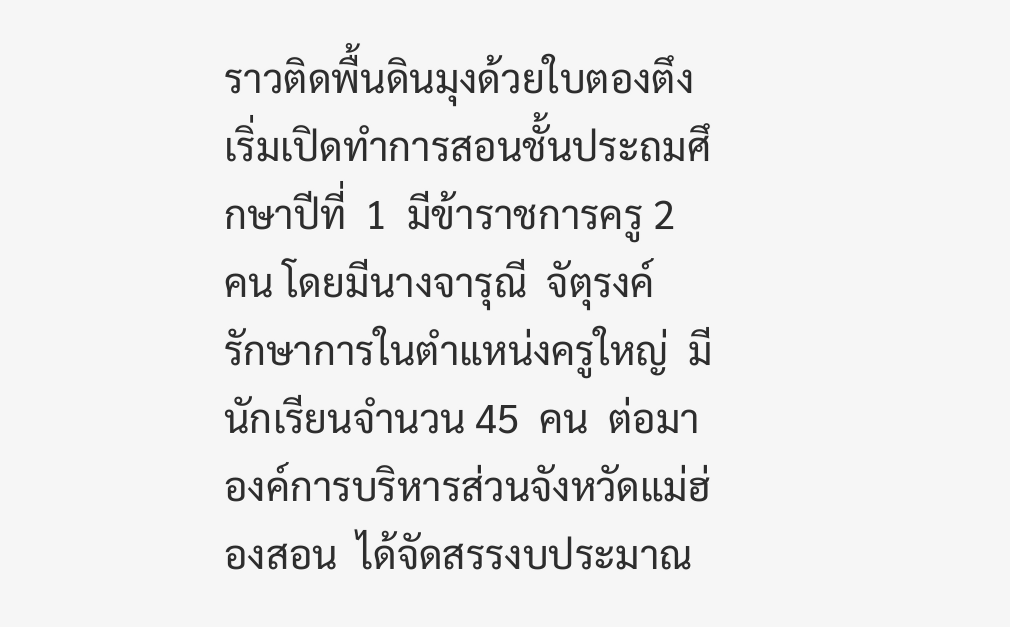ราวติดพื้นดินมุงด้วยใบตองตึง เริ่มเปิดทำการสอนชั้นประถมศึกษาปีที่  1  มีข้าราชการครู 2  คน โดยมีนางจารุณี  จัตุรงค์  รักษาการในตำแหน่งครูใหญ่  มีนักเรียนจำนวน 45  คน  ต่อมาองค์การบริหารส่วนจังหวัดแม่ฮ่องสอน  ได้จัดสรรงบประมาณ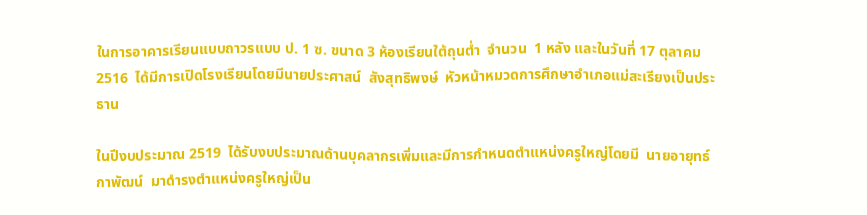ในการอาคารเรียนแบบถาวรแบบ ป. 1 ซ. ขนาด 3 ห้องเรียนใต้ถุนต่ำ  จำนวน  1 หลัง และในวันที่ 17 ตุลาคม  2516  ได้มีการเปิดโรงเรียนโดยมีนายประศาสน์  สังสุทธิพงษ์  หัวหน้าหมวดการศึกษาอำเภอแม่สะเรียงเป็นประธาน

ในปีงบประมาณ 2519  ได้รับงบประมาณด้านบุคลากรเพิ่มและมีการกำหนดตำแหน่งครูใหญ่โดยมี  นายอายุทธ์  กาพัฒน์  มาดำรงตำแหน่งครูใหญ่เป็น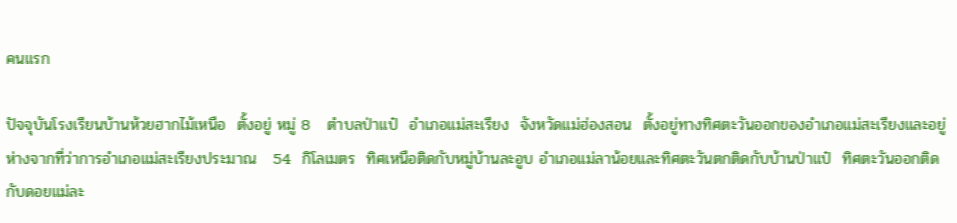คนแรก

ปัจจุบันโรงเรียนบ้านห้วยฮากไม้เหนือ  ตั้งอยู่ หมู่ 8   ตำบลป่าแป๋  อำเภอแม่สะเรียง  จังหวัดแม่ฮ่องสอน  ตั้งอยู่ทางทิศตะวันออกของอำเภอแม่สะเรียงและอยู่ห่างจากที่ว่าการอำเภอแม่สะเรียงประมาณ   54  กิโลเมตร  ทิศเหนือติดกับหมู่บ้านละอูบ อำเภอแม่ลาน้อยและทิศตะวันตกติดกับบ้านป่าแป๋  ทิศตะวันออกติดกับดอยแม่ละ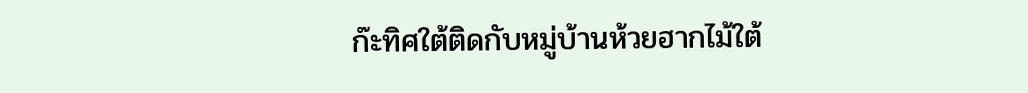ก๊ะทิศใต้ติดกับหมู่บ้านห้วยฮากไม้ใต้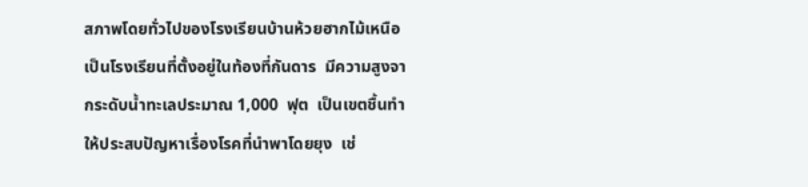สภาพโดยทั่วไปของโรงเรียนบ้านห้วยฮากไม้เหนือ  เป็นโรงเรียนที่ตั้งอยู่ในท้องที่กันดาร  มีความสูงจากระดับน้ำทะเลประมาณ 1,000  ฟุต  เป็นเขตชื้นทำให้ประสบปัญหาเรื่องโรคที่นำพาโดยยุง  เช่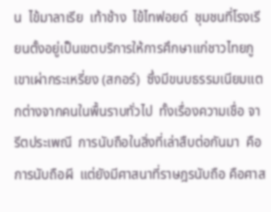น  ไข้มาลาเรีย  เท้าช้าง  ไข้ไทฟอยด์  ชุมชนที่โรงเรียนตั้งอยู่เป็นเขตบริการให้การศึกษาแก่ชาวไทยภูเขาเผ่ากระเหรี่ยง (สกอร์)  ซึ่งมีขนบธรรมเนียมแตกต่างจากคนในพื้นราบทั่วไป  ทั้งเรื่องความเชื่อ จารีตประเพณี  การนับถือในสิ่งที่เล่าสืบต่อกันมา  คือการนับถือผี  แต่ยังมีศาสนาที่ราษฎรนับถือ คือศาส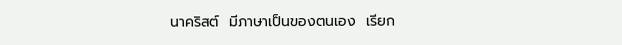นาคริสต์  มีภาษาเป็นของตนเอง  เรียก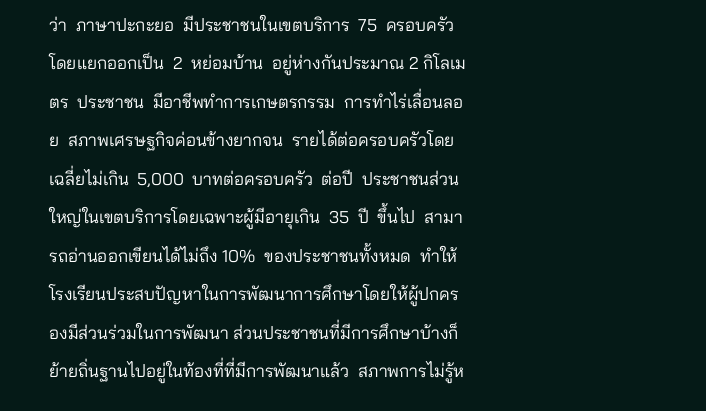ว่า  ภาษาปะกะยอ  มีประชาชนในเขตบริการ  75  ครอบครัว  โดยแยกออกเป็น  2  หย่อมบ้าน  อยู่ห่างกันประมาณ 2 กิโลเมตร  ประชาชน  มีอาชีพทำการเกษตรกรรม  การทำไร่เลื่อนลอย  สภาพเศรษฐกิจค่อนข้างยากจน  รายได้ต่อครอบครัวโดยเฉลี่ยไม่เกิน  5,000  บาทต่อครอบครัว  ต่อปี  ประชาชนส่วนใหญ่ในเขตบริการโดยเฉพาะผู้มีอายุเกิน  35  ปี  ขึ้นไป  สามารถอ่านออกเขียนได้ไม่ถึง 10%  ของประชาชนทั้งหมด  ทำให้โรงเรียนประสบปัญหาในการพัฒนาการศึกษาโดยให้ผู้ปกครองมีส่วนร่วมในการพัฒนา ส่วนประชาชนที่มีการศึกษาบ้างก็ย้ายถิ่นฐานไปอยู่ในท้องที่ที่มีการพัฒนาแล้ว  สภาพการไม่รู้ห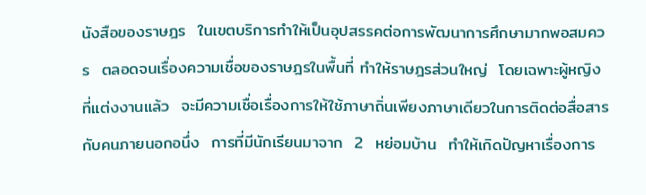นังสือของราษฎร  ในเขตบริการทำให้เป็นอุปสรรคต่อการพัฒนาการศึกษามากพอสมควร  ตลอดจนเรื่องความเชื่อของราษฎรในพื้นที่ ทำให้ราษฎรส่วนใหญ่  โดยเฉพาะผู้หญิงที่แต่งงานแล้ว  จะมีความเชื่อเรื่องการให้ใช้ภาษาถิ่นเพียงภาษาเดียวในการติดต่อสื่อสารกับคนภายนอกอนึ่ง  การที่มีนักเรียนมาจาก  2  หย่อมบ้าน  ทำให้เกิดปัญหาเรื่องการ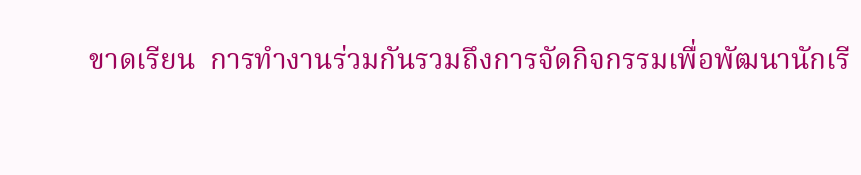ขาดเรียน  การทำงานร่วมกันรวมถึงการจัดกิจกรรมเพื่อพัฒนานักเรี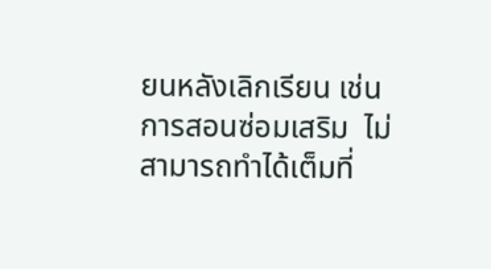ยนหลังเลิกเรียน เช่น การสอนซ่อมเสริม  ไม่สามารถทำได้เต็มที่